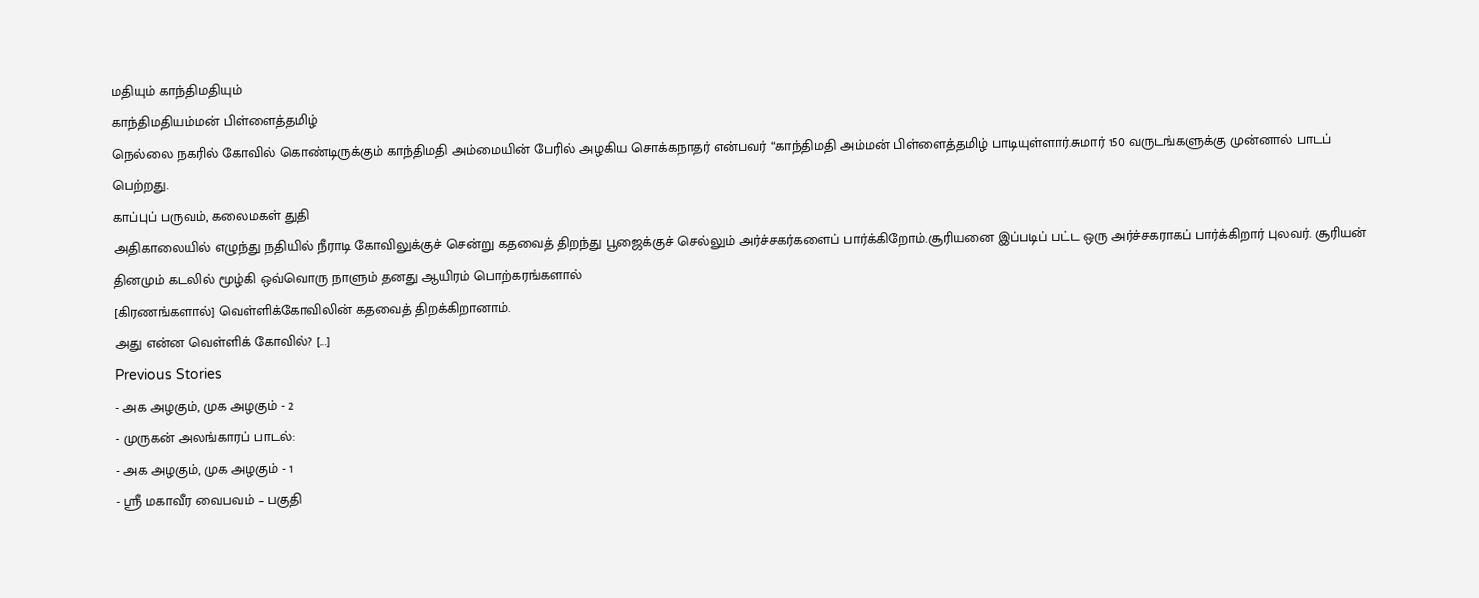மதியும் காந்திமதியும்
காந்திமதியம்மன் பிள்ளைத்தமிழ்
நெல்லை நகரில் கோவில் கொண்டிருக்கும் காந்திமதி அம்மையின் பேரில் அழகிய சொக்கநாதர் என்பவர் “காந்திமதி அம்மன் பிள்ளைத்தமிழ் பாடியுள்ளார்.சுமார் 150 வருடங்களுக்கு முன்னால் பாடப் பெற்றது.
காப்புப் பருவம், கலைமகள் துதி
அதிகாலையில் எழுந்து நதியில் நீராடி கோவிலுக்குச் சென்று கதவைத் திறந்து பூஜைக்குச் செல்லும் அர்ச்சகர்களைப் பார்க்கிறோம்.சூரியனை இப்படிப் பட்ட ஒரு அர்ச்சகராகப் பார்க்கிறார் புலவர். சூரியன் தினமும் கடலில் மூழ்கி ஒவ்வொரு நாளும் தனது ஆயிரம் பொற்கரங்களால்
[கிரணங்களால்] வெள்ளிக்கோவிலின் கதவைத் திறக்கிறானாம்.
அது என்ன வெள்ளிக் கோவில்? [...]
Previous Stories
- அக அழகும், முக அழகும் - 2
- முருகன் அலங்காரப் பாடல்:
- அக அழகும், முக அழகும் - 1
- ஸ்ரீ மகாவீர வைபவம் – பகுதி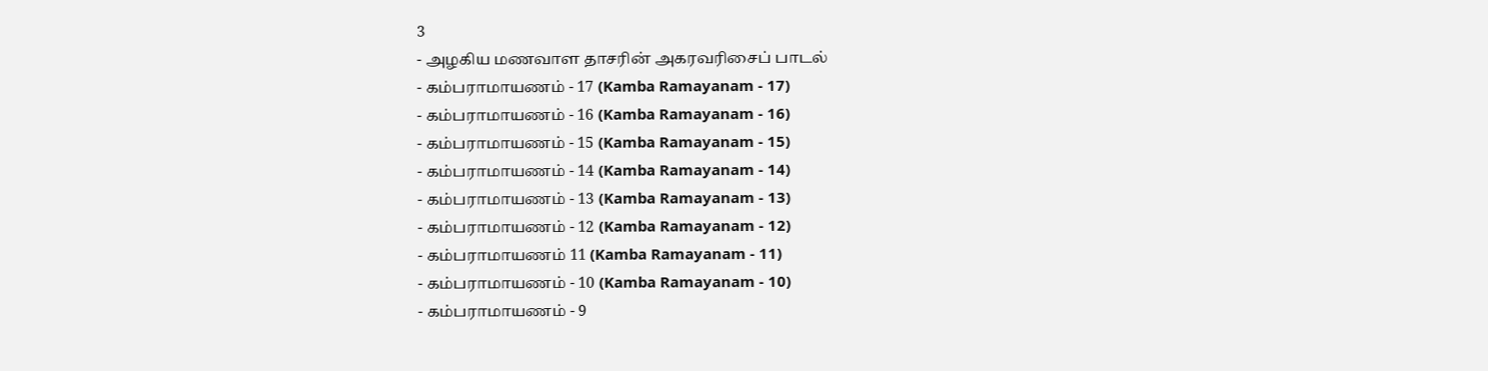3
- அழகிய மணவாள தாசரின் அகரவரிசைப் பாடல்
- கம்பராமாயணம் - 17 (Kamba Ramayanam - 17)
- கம்பராமாயணம் - 16 (Kamba Ramayanam - 16)
- கம்பராமாயணம் - 15 (Kamba Ramayanam - 15)
- கம்பராமாயணம் - 14 (Kamba Ramayanam - 14)
- கம்பராமாயணம் - 13 (Kamba Ramayanam - 13)
- கம்பராமாயணம் - 12 (Kamba Ramayanam - 12)
- கம்பராமாயணம் 11 (Kamba Ramayanam - 11)
- கம்பராமாயணம் - 10 (Kamba Ramayanam - 10)
- கம்பராமாயணம் - 9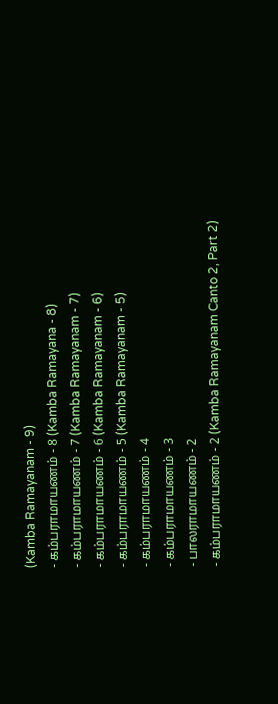(Kamba Ramayanam - 9)
- கம்பராமாயணம் - 8 (Kamba Ramayana - 8)
- கம்பராமாயணம் - 7 (Kamba Ramayanam - 7)
- கம்பராமாயணம் - 6 (Kamba Ramayanam - 6)
- கம்பராமாயணம் - 5 (Kamba Ramayanam - 5)
- கம்பராமாயணம் - 4
- கம்பராமாயணம் - 3
- பாலராமாயணம் - 2
- கம்பராமாயணம் - 2 (Kamba Ramayanam Canto 2, Part 2)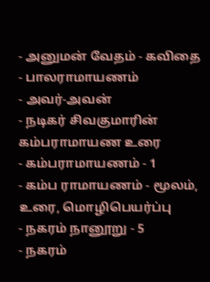- அனுமன் வேதம் - கவிதை
- பாலராமாயணம்
- அவர்-அவன்
- நடிகர் சிவகுமாரின் கம்பராமாயண உரை
- கம்பராமாயணம் - 1
- கம்ப ராமாயணம் - மூலம், உரை, மொழிபெயர்ப்பு
- நகரம் நானூறு - 5
- நகரம்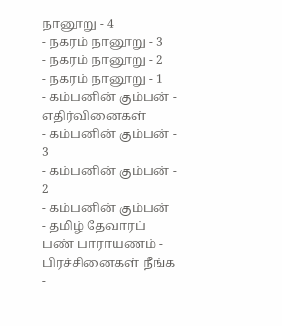நானூறு - 4
- நகரம் நானூறு - 3
- நகரம் நானூறு - 2
- நகரம் நானூறு - 1
- கம்பனின் கும்பன் - எதிர்வினைகள்
- கம்பனின் கும்பன் - 3
- கம்பனின் கும்பன் - 2
- கம்பனின் கும்பன்
- தமிழ் தேவாரப் பண் பாராயணம் - பிரச்சினைகள் நீங்க
-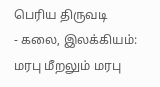பெரிய திருவடி
- கலை, இலக்கியம்: மரபு மீறலும் மரபு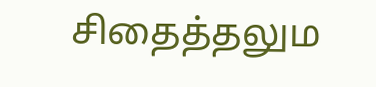சிதைத்தலும